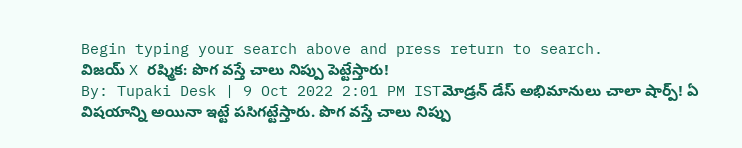Begin typing your search above and press return to search.
విజయ్ X రష్మిక: పొగ వస్తే చాలు నిప్పు పెట్టేస్తారు!
By: Tupaki Desk | 9 Oct 2022 2:01 PM ISTమోడ్రన్ డేస్ అభిమానులు చాలా షార్ప్! ఏ విషయాన్ని అయినా ఇట్టే పసిగట్టేస్తారు. పొగ వస్తే చాలు నిప్పు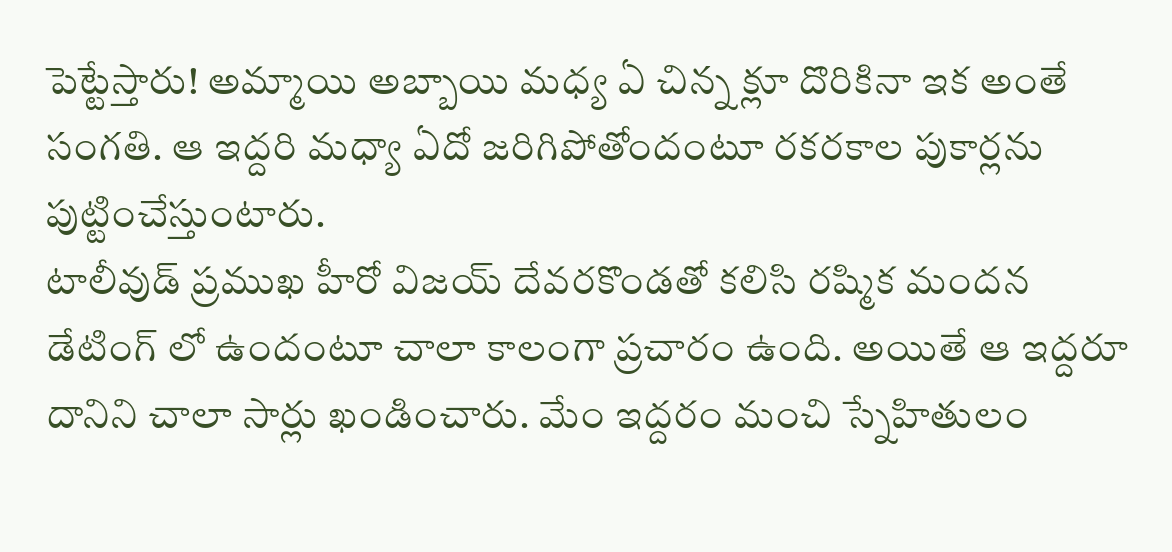పెట్టేస్తారు! అమ్మాయి అబ్బాయి మధ్య ఏ చిన్న క్లూ దొరికినా ఇక అంతే సంగతి. ఆ ఇద్దరి మధ్యా ఏదో జరిగిపోతోందంటూ రకరకాల పుకార్లను పుట్టించేస్తుంటారు.
టాలీవుడ్ ప్రముఖ హీరో విజయ్ దేవరకొండతో కలిసి రష్మిక మందన డేటింగ్ లో ఉందంటూ చాలా కాలంగా ప్రచారం ఉంది. అయితే ఆ ఇద్దరూ దానిని చాలా సార్లు ఖండించారు. మేం ఇద్దరం మంచి స్నేహితులం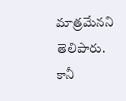మాత్రమేనని తెలిపారు. కానీ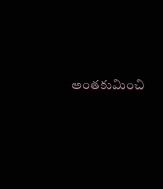అంతకుమించి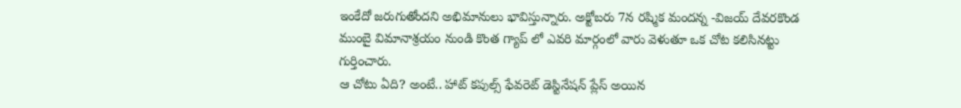ఇంకేదో జరుగుతోందని అభిమానులు భావిస్తున్నారు. అక్టోబరు 7న రష్మిక మందన్న -విజయ్ దేవరకొండ ముంబై విమానాశ్రయం నుండి కొంత గ్యాప్ లో ఎవరి మార్గంలో వారు వెళుతూ ఒక చోట కలిసినట్టు గుర్తించారు.
ఆ చోటు ఏది? అంటే.. హాట్ కపుల్స్ ఫేవరెట్ డెస్టినేషన్ ప్లేస్ అయిన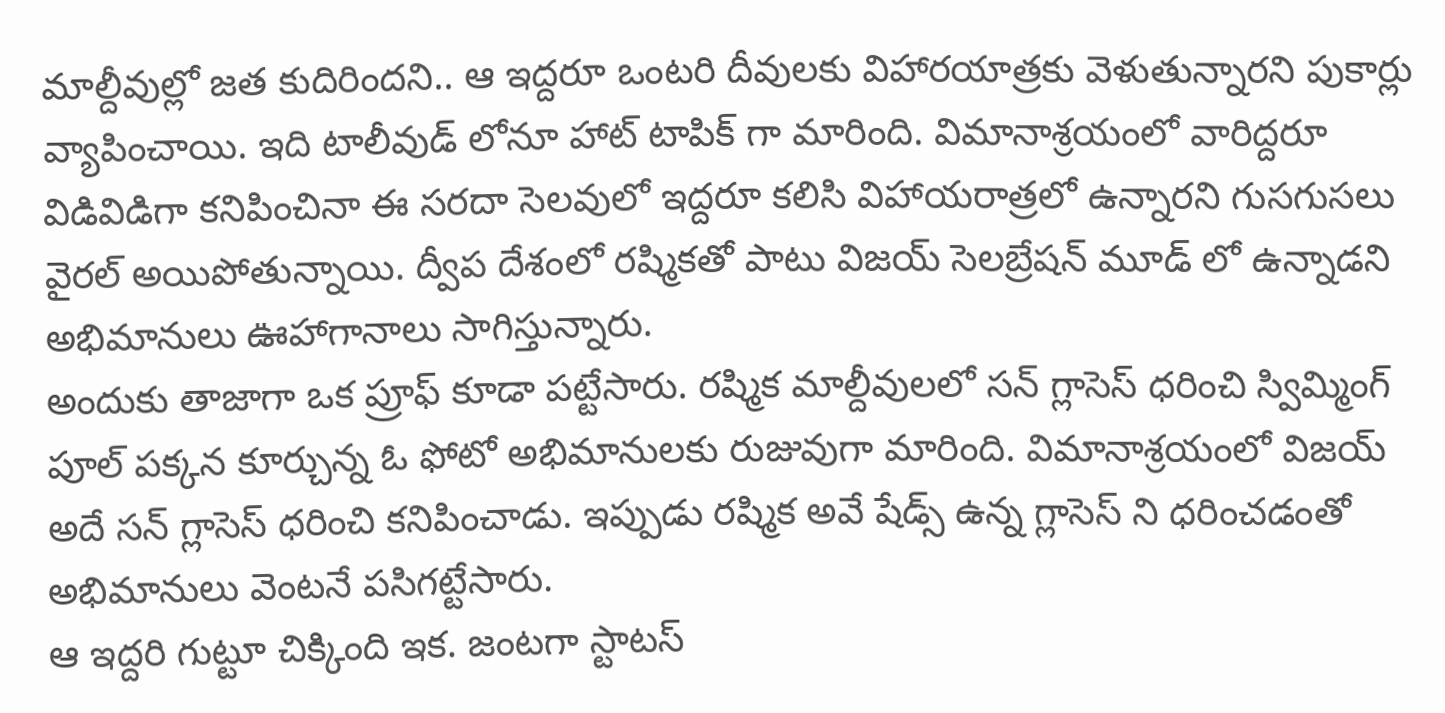మాల్దీవుల్లో జత కుదిరిందని.. ఆ ఇద్దరూ ఒంటరి దీవులకు విహారయాత్రకు వెళుతున్నారని పుకార్లు వ్యాపించాయి. ఇది టాలీవుడ్ లోనూ హాట్ టాపిక్ గా మారింది. విమానాశ్రయంలో వారిద్దరూ విడివిడిగా కనిపించినా ఈ సరదా సెలవులో ఇద్దరూ కలిసి విహాయరాత్రలో ఉన్నారని గుసగుసలు వైరల్ అయిపోతున్నాయి. ద్వీప దేశంలో రష్మికతో పాటు విజయ్ సెలబ్రేషన్ మూడ్ లో ఉన్నాడని అభిమానులు ఊహాగానాలు సాగిస్తున్నారు.
అందుకు తాజాగా ఒక ప్రూఫ్ కూడా పట్టేసారు. రష్మిక మాల్దీవులలో సన్ గ్లాసెస్ ధరించి స్విమ్మింగ్ పూల్ పక్కన కూర్చున్న ఓ ఫోటో అభిమానులకు రుజువుగా మారింది. విమానాశ్రయంలో విజయ్ అదే సన్ గ్లాసెస్ ధరించి కనిపించాడు. ఇప్పుడు రష్మిక అవే షేడ్స్ ఉన్న గ్లాసెస్ ని ధరించడంతో అభిమానులు వెంటనే పసిగట్టేసారు.
ఆ ఇద్దరి గుట్టూ చిక్కింది ఇక. జంటగా స్టాటస్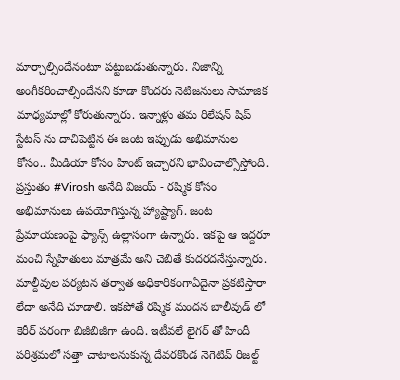మార్చాల్సిందేనంటూ పట్టుబడుతున్నారు. నిజాన్ని అంగీకరించాల్సిందేనని కూడా కొందరు నెటిజనులు సామాజిక మాధ్యమాల్లో కోరుతున్నారు. ఇన్నాళ్లు తమ రిలేషన్ షిప్ స్టేటస్ ను దాచిపెట్టిన ఈ జంట ఇప్పుడు అభిమానుల కోసం.. మీడియా కోసం హింట్ ఇచ్చారని భావించాల్సొస్తోంది. ప్రస్తుతం #Virosh అనేది విజయ్ - రష్మిక కోసం అభిమానులు ఉపయోగిస్తున్న హ్యాష్ట్యాగ్. జంట ప్రేమాయణంపై ఫ్యాన్స్ ఉల్లాసంగా ఉన్నారు. ఇకపై ఆ ఇద్దరూ మంచి స్నేహితులు మాత్రమే అని చెబితే కుదరదనేస్తున్నారు.
మాల్దీవుల పర్యటన తర్వాత అధికారికంగాఏదైనా ప్రకటిస్తారా లేదా అనేది చూడాలి. ఇకపోతే రష్మిక మందన బాలీవుడ్ లో కెరీర్ పరంగా బిజీబిజీగా ఉంది. ఇటీవలే లైగర్ తో హిందీ పరిశ్రమలో సత్తా చాటాలనుకున్న దేవరకొండ నెగెటివ్ రిజల్ట్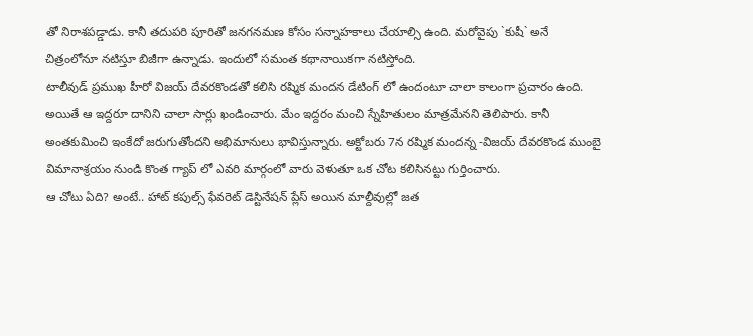తో నిరాశపడ్డాడు. కానీ తదుపరి పూరితో జనగనమణ కోసం సన్నాహకాలు చేయాల్సి ఉంది. మరోవైపు `కుషీ` అనే చిత్రంలోనూ నటిస్తూ బిజీగా ఉన్నాడు. ఇందులో సమంత కథానాయికగా నటిస్తోంది.
టాలీవుడ్ ప్రముఖ హీరో విజయ్ దేవరకొండతో కలిసి రష్మిక మందన డేటింగ్ లో ఉందంటూ చాలా కాలంగా ప్రచారం ఉంది. అయితే ఆ ఇద్దరూ దానిని చాలా సార్లు ఖండించారు. మేం ఇద్దరం మంచి స్నేహితులం మాత్రమేనని తెలిపారు. కానీ అంతకుమించి ఇంకేదో జరుగుతోందని అభిమానులు భావిస్తున్నారు. అక్టోబరు 7న రష్మిక మందన్న -విజయ్ దేవరకొండ ముంబై విమానాశ్రయం నుండి కొంత గ్యాప్ లో ఎవరి మార్గంలో వారు వెళుతూ ఒక చోట కలిసినట్టు గుర్తించారు.
ఆ చోటు ఏది? అంటే.. హాట్ కపుల్స్ ఫేవరెట్ డెస్టినేషన్ ప్లేస్ అయిన మాల్దీవుల్లో జత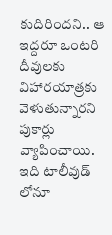కుదిరిందని.. ఆ ఇద్దరూ ఒంటరి దీవులకు విహారయాత్రకు వెళుతున్నారని పుకార్లు వ్యాపించాయి. ఇది టాలీవుడ్ లోనూ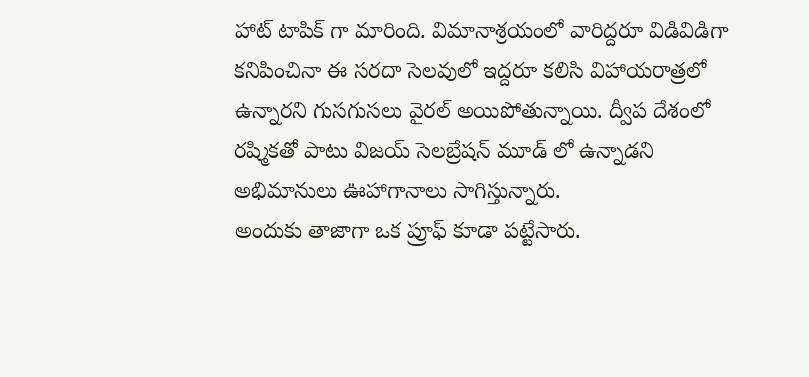హాట్ టాపిక్ గా మారింది. విమానాశ్రయంలో వారిద్దరూ విడివిడిగా కనిపించినా ఈ సరదా సెలవులో ఇద్దరూ కలిసి విహాయరాత్రలో ఉన్నారని గుసగుసలు వైరల్ అయిపోతున్నాయి. ద్వీప దేశంలో రష్మికతో పాటు విజయ్ సెలబ్రేషన్ మూడ్ లో ఉన్నాడని అభిమానులు ఊహాగానాలు సాగిస్తున్నారు.
అందుకు తాజాగా ఒక ప్రూఫ్ కూడా పట్టేసారు.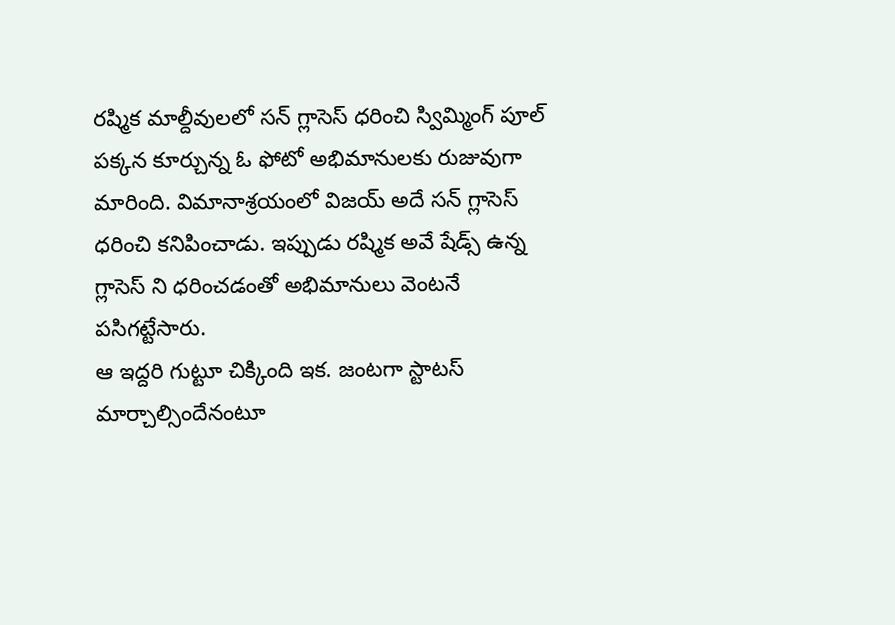రష్మిక మాల్దీవులలో సన్ గ్లాసెస్ ధరించి స్విమ్మింగ్ పూల్ పక్కన కూర్చున్న ఓ ఫోటో అభిమానులకు రుజువుగా మారింది. విమానాశ్రయంలో విజయ్ అదే సన్ గ్లాసెస్ ధరించి కనిపించాడు. ఇప్పుడు రష్మిక అవే షేడ్స్ ఉన్న గ్లాసెస్ ని ధరించడంతో అభిమానులు వెంటనే పసిగట్టేసారు.
ఆ ఇద్దరి గుట్టూ చిక్కింది ఇక. జంటగా స్టాటస్ మార్చాల్సిందేనంటూ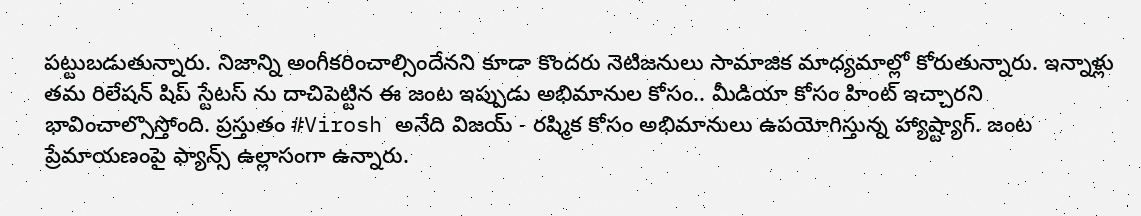పట్టుబడుతున్నారు. నిజాన్ని అంగీకరించాల్సిందేనని కూడా కొందరు నెటిజనులు సామాజిక మాధ్యమాల్లో కోరుతున్నారు. ఇన్నాళ్లు తమ రిలేషన్ షిప్ స్టేటస్ ను దాచిపెట్టిన ఈ జంట ఇప్పుడు అభిమానుల కోసం.. మీడియా కోసం హింట్ ఇచ్చారని భావించాల్సొస్తోంది. ప్రస్తుతం #Virosh అనేది విజయ్ - రష్మిక కోసం అభిమానులు ఉపయోగిస్తున్న హ్యాష్ట్యాగ్. జంట ప్రేమాయణంపై ఫ్యాన్స్ ఉల్లాసంగా ఉన్నారు.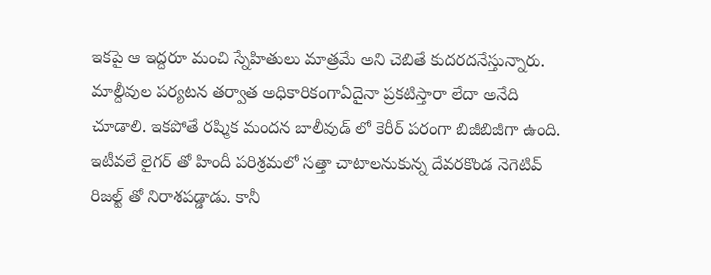ఇకపై ఆ ఇద్దరూ మంచి స్నేహితులు మాత్రమే అని చెబితే కుదరదనేస్తున్నారు.
మాల్దీవుల పర్యటన తర్వాత అధికారికంగాఏదైనా ప్రకటిస్తారా లేదా అనేది చూడాలి. ఇకపోతే రష్మిక మందన బాలీవుడ్ లో కెరీర్ పరంగా బిజీబిజీగా ఉంది. ఇటీవలే లైగర్ తో హిందీ పరిశ్రమలో సత్తా చాటాలనుకున్న దేవరకొండ నెగెటివ్ రిజల్ట్ తో నిరాశపడ్డాడు. కానీ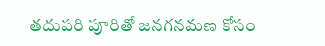తదుపరి పూరితో జనగనమణ కోసం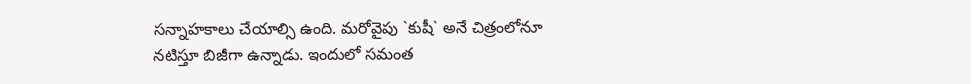సన్నాహకాలు చేయాల్సి ఉంది. మరోవైపు `కుషీ` అనే చిత్రంలోనూ నటిస్తూ బిజీగా ఉన్నాడు. ఇందులో సమంత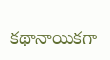కథానాయికగా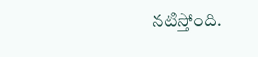నటిస్తోంది.